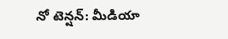నో టెన్షన్: మీడియా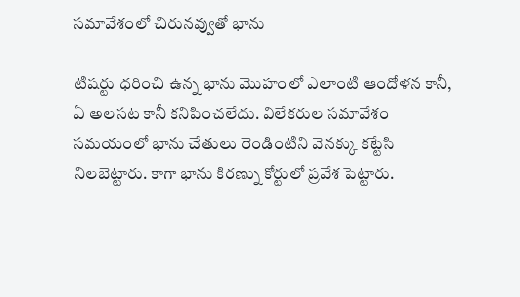సమావేశంలో చిరునవ్వుతో భాను

టిషర్టు ధరించి ఉన్న భాను మొహంలో ఎలాంటి ఆందోళన కానీ, ఏ అలసట కానీ కనిపించలేదు. విలేకరుల సమావేశం సమయంలో భాను చేతులు రెండింటిని వెనక్కు కట్టేసి నిలబెట్టారు. కాగా భాను కిరణ్ను కోర్టులో ప్రవేశ పెట్టారు.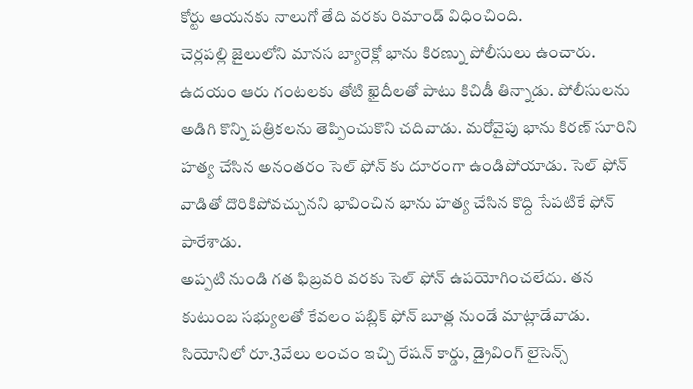కోర్టు ఆయనకు నాలుగో తేది వరకు రిమాండ్ విధించింది.
చెర్లపల్లి జైలులోని మానస బ్యారెక్లో భాను కిరణ్ను పోలీసులు ఉంచారు. ఉదయం ఆరు గంటలకు తోటి ఖైదీలతో పాటు కిచిడీ తిన్నాడు. పోలీసులను అడిగి కొన్ని పత్రికలను తెప్పించుకొని చదివాడు. మరోవైపు భాను కిరణ్ సూరిని హత్య చేసిన అనంతరం సెల్ ఫోన్ కు దూరంగా ఉండిపోయాడు. సెల్ ఫోన్ వాడితో దొరికిపోవచ్చునని భావించిన భాను హత్య చేసిన కొద్ది సేపటికే ఫోన్ పారేశాడు.
అప్పటి నుండి గత ఫిబ్రవరి వరకు సెల్ ఫోన్ ఉపయోగించలేదు. తన కుటుంబ సభ్యులతో కేవలం పబ్లిక్ ఫోన్ బూత్ల నుండే మాట్లాడేవాడు. సియోనిలో రూ.3వేలు లంచం ఇచ్చి రేషన్ కార్డు, డ్రైవింగ్ లైసెన్స్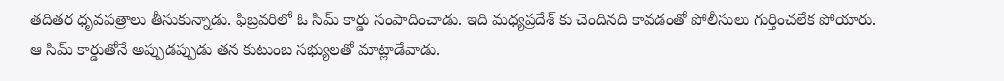తదితర ధృవపత్రాలు తీసుకున్నాడు. ఫిబ్రవరిలో ఓ సిమ్ కార్డు సంపాదించాడు. ఇది మధ్యప్రదేశ్ కు చెందినది కావడంతో పోలీసులు గుర్తించలేక పోయారు.
ఆ సిమ్ కార్డుతోనే అప్పుడప్పుడు తన కుటుంబ సభ్యులతో మాట్లాడేవాడు.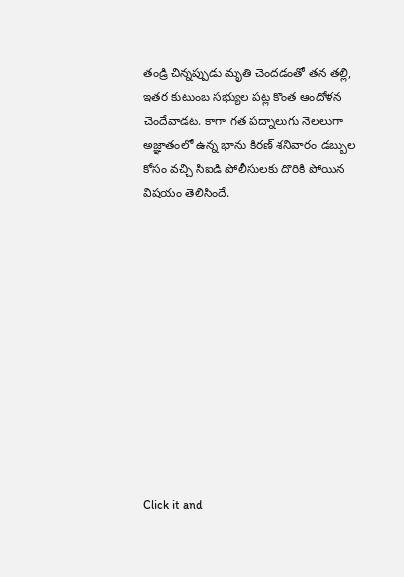తండ్రి చిన్నప్పుడు మృతి చెందడంతో తన తల్లి, ఇతర కుటుంబ సభ్యుల పట్ల కొంత ఆందోళన చెందేవాడట. కాగా గత పద్నాలుగు నెలలుగా అజ్ఞాతంలో ఉన్న భాను కిరణ్ శనివారం డబ్బుల కోసం వచ్చి సిఐడి పోలీసులకు దొరికి పోయిన విషయం తెలిసిందే.












Click it and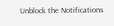Unblock the Notifications